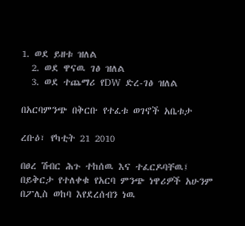1. ወደ ይዘቱ ዝለል
  2. ወደ ዋናዉ ገፅ ዝለል
  3. ወደ ተጨማሪ የDW ድረ-ገፅ ዝለል

በአርባምንጭ በቅርቡ የተፈቱ ወገኖች አቤቱታ

ረቡዕ፣ የካቲት 21 2010

በፀረ ሽብር ሕጉ ተከሰዉ እና ተፈርዶባቸዉ፤ በይቅርታ የተለቀቁ የአርባ ምንጭ ነዋሪዎች አሁንም በፖሊስ ወከባ እየደረሰብን ነዉ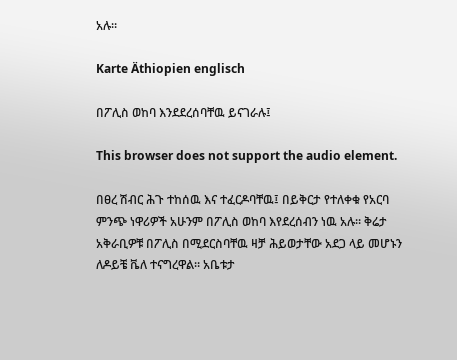አሉ።

Karte Äthiopien englisch

በፖሊስ ወከባ እንደደረሰባቸዉ ይናገራሉ፤

This browser does not support the audio element.

በፀረ ሽብር ሕጉ ተከሰዉ እና ተፈርዶባቸዉ፤ በይቅርታ የተለቀቁ የአርባ ምንጭ ነዋሪዎች አሁንም በፖሊስ ወከባ እየደረሰብን ነዉ አሉ። ቅሬታ አቅራቢዎቹ በፖሊስ በሚደርስባቸዉ ዛቻ ሕይወታቸው አደጋ ላይ መሆኑን ለዶይቼ ቬለ ተናግረዋል። አቤቱታ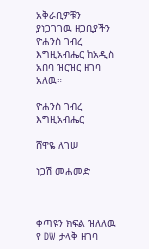አቅራቢዎቹን ያነጋገገዉ ዘጋቢያችን ዮሐንስ ገብረ እግዚአብሔር ከአዲስ አበባ ዝርዝር ዘገባ አለዉ።

ዮሐንስ ገብረ እግዚአብሔር

ሸዋዬ ለገሠ

ነጋሽ መሐመድ



ቀጣዩን ክፍል ዝለለዉ የ DW ታላቅ ዘገባ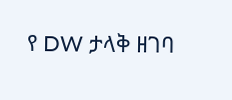የ DW ታላቅ ዘገባ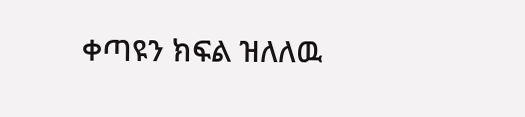ቀጣዩን ክፍል ዝለለዉ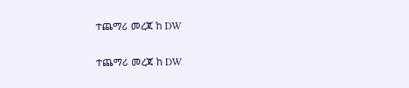ተጨማሪ መረጃ ከ DW

ተጨማሪ መረጃ ከ DW